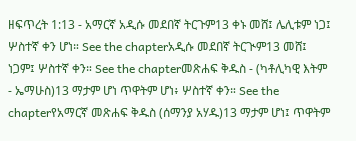ዘፍጥረት 1:13 - አማርኛ አዲሱ መደበኛ ትርጉም13 ቀኑ መሸ፤ ሌሊቱም ነጋ፤ ሦስተኛ ቀን ሆነ። See the chapterአዲሱ መደበኛ ትርጒም13 መሸ፤ ነጋም፤ ሦስተኛ ቀን። See the chapterመጽሐፍ ቅዱስ - (ካቶሊካዊ እትም - ኤማሁስ)13 ማታም ሆነ ጥዋትም ሆነ፥ ሦስተኛ ቀን። See the chapterየአማርኛ መጽሐፍ ቅዱስ (ሰማንያ አሃዱ)13 ማታም ሆነ፤ ጥዋትም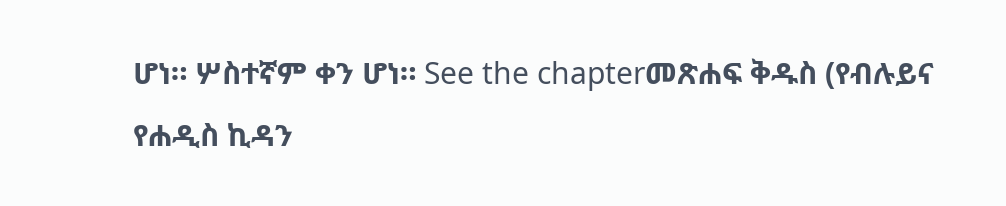ሆነ። ሦስተኛም ቀን ሆነ። See the chapterመጽሐፍ ቅዱስ (የብሉይና የሐዲስ ኪዳን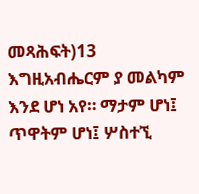መጻሕፍት)13 እግዚአብሔርም ያ መልካም እንደ ሆነ አየ። ማታም ሆነ፤ ጥዋትም ሆነ፤ ሦስተኚ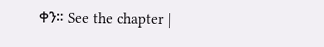ቀን። See the chapter |